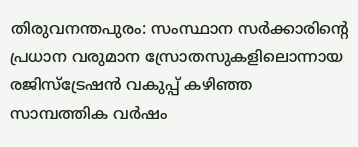തിരുവനന്തപുരം: സംസ്ഥാന സർക്കാരിന്റെ പ്രധാന വരുമാന സ്രോതസുകളിലൊന്നായ രജിസ്ട്രേഷൻ വകുപ്പ് കഴിഞ്ഞ സാമ്പത്തിക വർഷം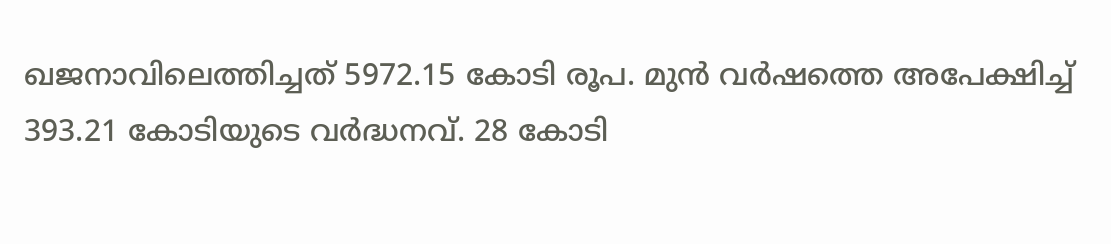ഖജനാവിലെത്തിച്ചത് 5972.15 കോടി രൂപ. മുൻ വർഷത്തെ അപേക്ഷിച്ച് 393.21 കോടിയുടെ വർദ്ധനവ്. 28 കോടി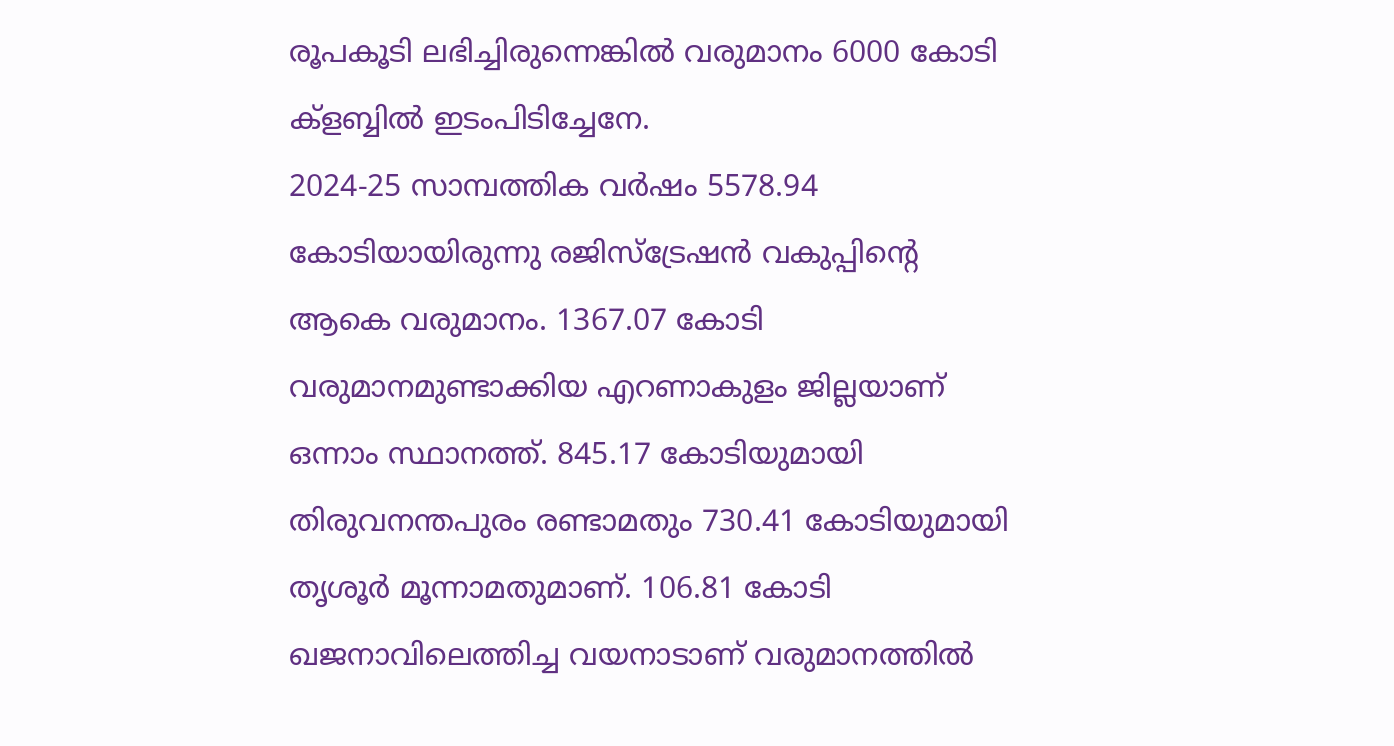രൂപകൂടി ലഭിച്ചിരുന്നെങ്കിൽ വരുമാനം 6000 കോടി ക്ളബ്ബിൽ ഇടംപിടിച്ചേനേ.
2024-25 സാമ്പത്തിക വർഷം 5578.94 കോടിയായിരുന്നു രജിസ്ട്രേഷൻ വകുപ്പിന്റെ ആകെ വരുമാനം. 1367.07 കോടി വരുമാനമുണ്ടാക്കിയ എറണാകുളം ജില്ലയാണ് ഒന്നാം സ്ഥാനത്ത്. 845.17 കോടിയുമായി തിരുവനന്തപുരം രണ്ടാമതും 730.41 കോടിയുമായി തൃശൂർ മൂന്നാമതുമാണ്. 106.81 കോടി ഖജനാവിലെത്തിച്ച വയനാടാണ് വരുമാനത്തിൽ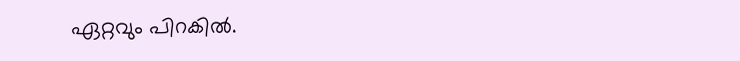ഏറ്റവും പിറകിൽ.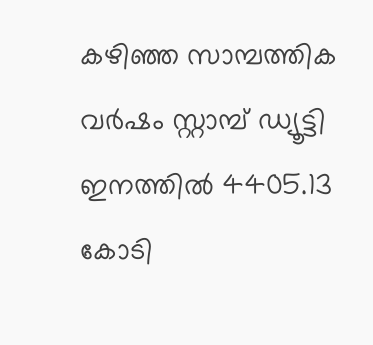കഴിഞ്ഞ സാമ്പത്തിക വർഷം സ്റ്റാമ്പ് ഡ്യൂട്ടി ഇനത്തിൽ 4405.13 കോടി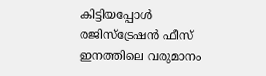കിട്ടിയപ്പോൾ രജിസ്ട്രേഷൻ ഫീസ് ഇനത്തിലെ വരുമാനം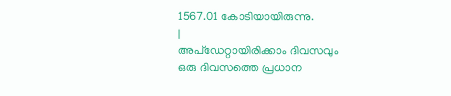1567.01 കോടിയായിരുന്നു.
|
അപ്ഡേറ്റായിരിക്കാം ദിവസവും
ഒരു ദിവസത്തെ പ്രധാന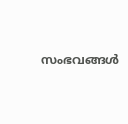സംഭവങ്ങൾ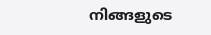നിങ്ങളുടെ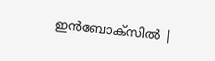ഇൻബോക്സിൽ |